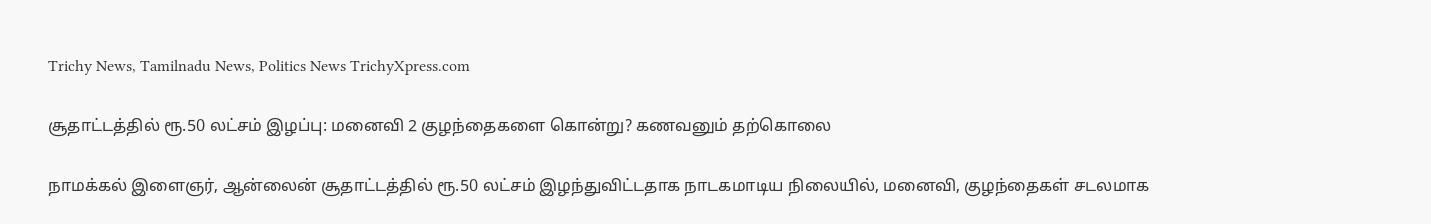Trichy News, Tamilnadu News, Politics News TrichyXpress.com

சூதாட்டத்தில் ரூ.50 லட்சம் இழப்பு: மனைவி 2 குழந்தைகளை கொன்று? கணவனும் தற்கொலை

நாமக்கல் இளைஞர், ஆன்லைன் சூதாட்டத்தில் ரூ.50 லட்சம் இழந்துவிட்டதாக நாடகமாடிய நிலையில், மனைவி, குழந்தைகள் சடலமாக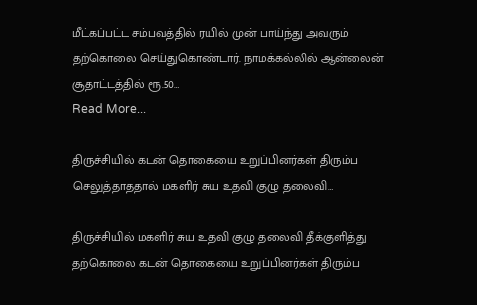மீட்கப்பட்ட சம்பவத்தில் ரயில் முன் பாய்ந்து அவரும் தற்கொலை செய்துகொண்டார். நாமக்கல்லில் ஆன்லைன் சூதாட்டத்தில் ரூ.50…
Read More...

திருச்சியில் கடன் தொகையை உறுப்பினர்கள் திரும்ப செலுத்தாததால் மகளிர் சுய உதவி குழு தலைவி…

திருச்சியில் மகளிர் சுய உதவி குழு தலைவி தீக்குளித்து தற்கொலை கடன் தொகையை உறுப்பினர்கள் திரும்ப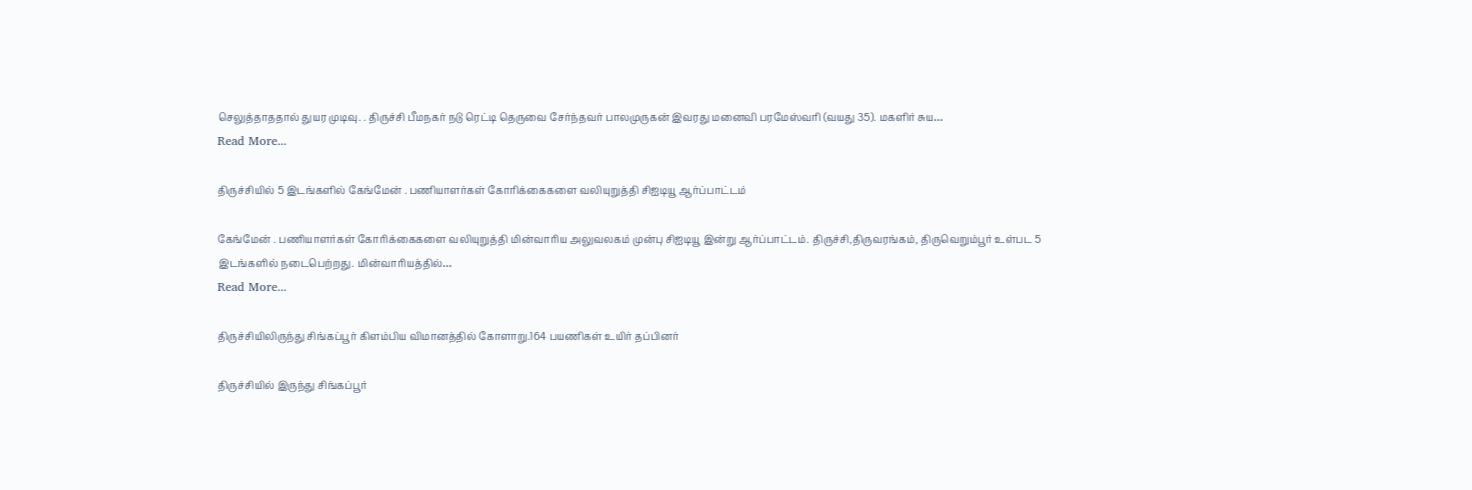செலுத்தாததால் துயர முடிவு. . திருச்சி பீமநகர் நடு ரெட்டி தெருவை சேர்ந்தவர் பாலமுருகன் இவரது மனைவி பரமேஸ்வரி (வயது 35). மகளிர் சுய…
Read More...

திருச்சியில் 5 இடங்களில் கேங்மேன் . பணியாளர்கள் கோரிக்கைகளை வலியுறுத்தி சிஐடியூ ஆர்ப்பாட்டம்

கேங்மேன் . பணியாளர்கள் கோரிக்கைகளை வலியுறுத்தி மின்வாரிய அலுவலகம் முன்பு சிஐடியூ இன்று ஆர்ப்பாட்டம். திருச்சி,திருவரங்கம், திருவெறும்பூர் உள்பட 5 இடங்களில் நடைபெற்றது. மின்வாரியத்தில்…
Read More...

திருச்சியிலிருந்து சிங்கப்பூர் கிளம்பிய விமானத்தில் கோளாறு.164 பயணிகள் உயிர் தப்பினர்

திருச்சியில் இருந்து சிங்கப்பூர்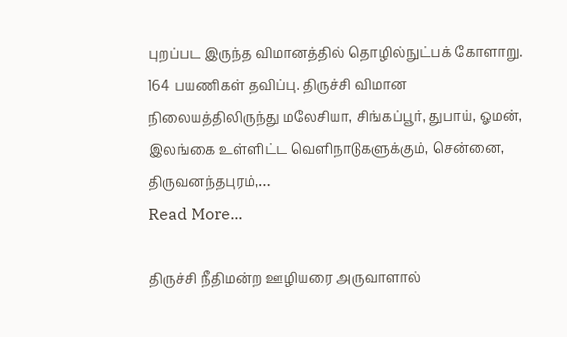புறப்பட இருந்த விமானத்தில் தொழில்நுட்பக் கோளாறு. 164 பயணிகள் தவிப்பு. திருச்சி விமான நிலையத்திலிருந்து மலேசியா, சிங்கப்பூர், துபாய், ஓமன், இலங்கை உள்ளிட்ட வெளிநாடுகளுக்கும், சென்னை, திருவனந்தபுரம்,…
Read More...

திருச்சி நீதிமன்ற ஊழியரை அருவாளால்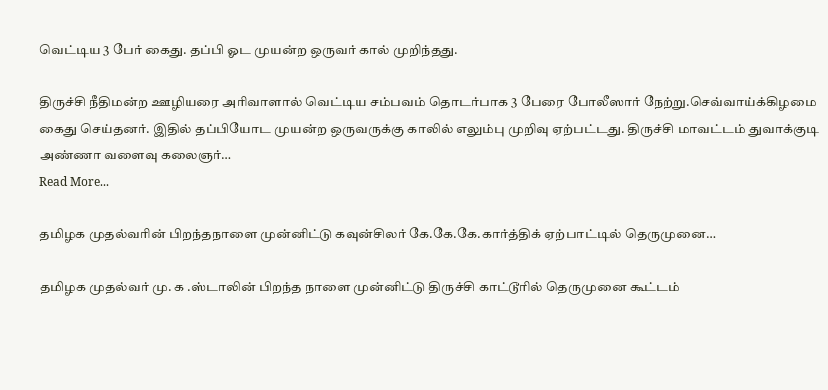வெட்டிய 3 பேர் கைது. தப்பி ஓட முயன்ற ஒருவர் கால் முறிந்தது.

திருச்சி நீதிமன்ற ஊழியரை அரிவாளால் வெட்டிய சம்பவம் தொடர்பாக 3 பேரை போலீஸார் நேற்று.செவ்வாய்க்கிழமை கைது செய்தனர். இதில் தப்பியோட முயன்ற ஒருவருக்கு காலில் எலும்பு முறிவு ஏற்பட்டது. திருச்சி மாவட்டம் துவாக்குடி அண்ணா வளைவு கலைஞர்…
Read More...

தமிழக முதல்வரின் பிறந்தநாளை முன்னிட்டு கவுன்சிலர் கே.கே.கே.கார்த்திக் ஏற்பாட்டில் தெருமுனை…

தமிழக முதல்வர் மு. க .ஸ்டாலின் பிறந்த நாளை முன்னிட்டு திருச்சி காட்டூரில் தெருமுனை கூட்டம்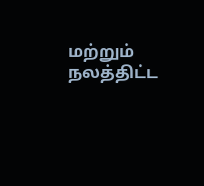மற்றும் நலத்திட்ட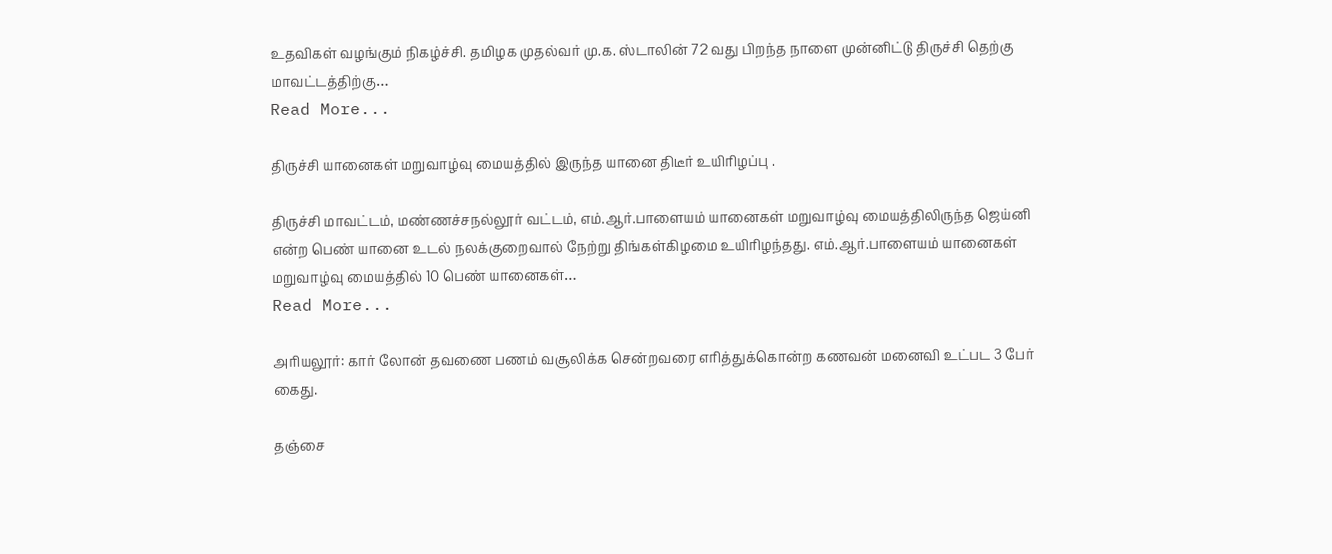உதவிகள் வழங்கும் நிகழ்ச்சி. தமிழக முதல்வர் மு.க. ஸ்டாலின் 72 வது பிறந்த நாளை முன்னிட்டு திருச்சி தெற்கு மாவட்டத்திற்கு…
Read More...

திருச்சி யானைகள் மறுவாழ்வு மையத்தில் இருந்த யானை திடீர் உயிரிழப்பு .

திருச்சி மாவட்டம், மண்ணச்சநல்லூர் வட்டம், எம்.ஆர்.பாளையம் யானைகள் மறுவாழ்வு மையத்திலிருந்த ஜெய்னி என்ற பெண் யானை உடல் நலக்குறைவால் நேற்று திங்கள்கிழமை உயிரிழந்தது. எம்.ஆர்.பாளையம் யானைகள் மறுவாழ்வு மையத்தில் 10 பெண் யானைகள்…
Read More...

அரியலூர்: கார் லோன் தவணை பணம் வசூலிக்க சென்றவரை எரித்துக்கொன்ற கணவன் மனைவி உட்பட 3 பேர் கைது.

தஞ்சை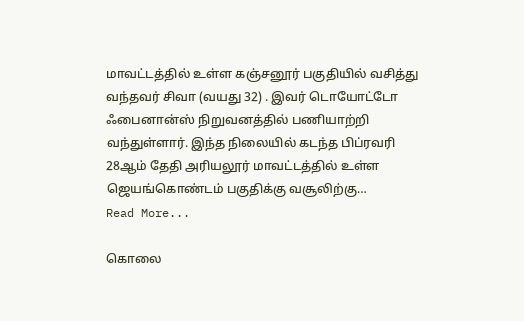மாவட்டத்தில் உள்ள கஞ்சனூர் பகுதியில் வசித்து வந்தவர் சிவா (வயது 32) . இவர் டொயோட்டோ ஃபைனான்ஸ் நிறுவனத்தில் பணியாற்றி வந்துள்ளார். இந்த நிலையில் கடந்த பிப்ரவரி 28ஆம் தேதி அரியலூர் மாவட்டத்தில் உள்ள ஜெயங்கொண்டம் பகுதிக்கு வசூலிற்கு…
Read More...

கொலை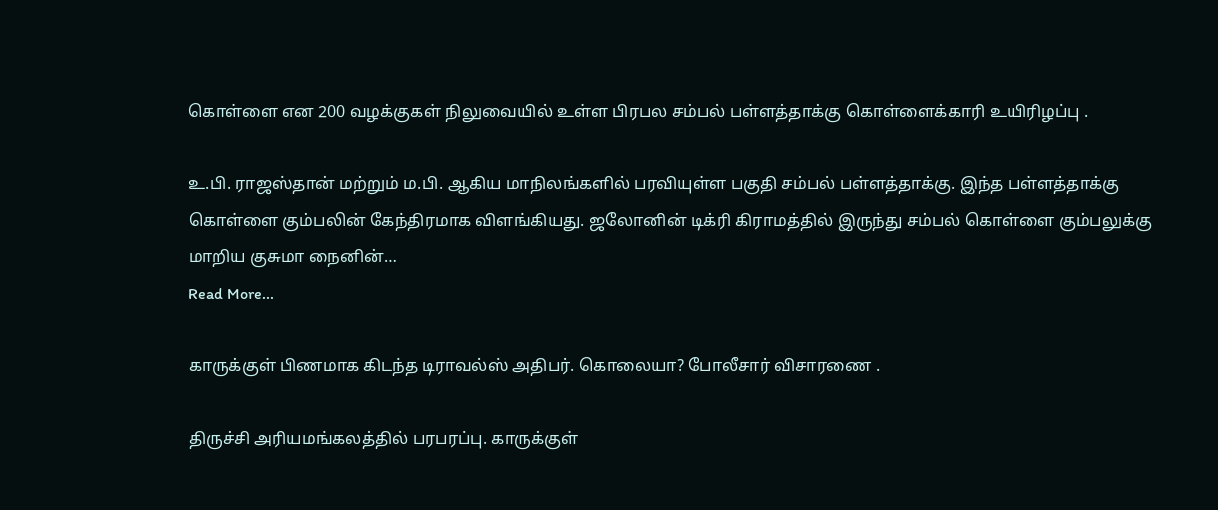கொள்ளை என 200 வழக்குகள் நிலுவையில் உள்ள பிரபல சம்பல் பள்ளத்தாக்கு கொள்ளைக்காரி உயிரிழப்பு .

உ.பி. ராஜஸ்தான் மற்றும் ம.பி. ஆகிய மாநிலங்களில் பரவியுள்ள பகுதி சம்பல் பள்ளத்தாக்கு. இந்த பள்ளத்தாக்கு கொள்ளை கும்பலின் கேந்திரமாக விளங்கியது. ஜலோனின் டிக்ரி கிராமத்தில் இருந்து சம்பல் கொள்ளை கும்பலுக்கு மாறிய குசுமா நைனின்…
Read More...

காருக்குள் பிணமாக கிடந்த டிராவல்ஸ் அதிபர். கொலையா? போலீசார் விசாரணை .

திருச்சி அரியமங்கலத்தில் பரபரப்பு. காருக்குள்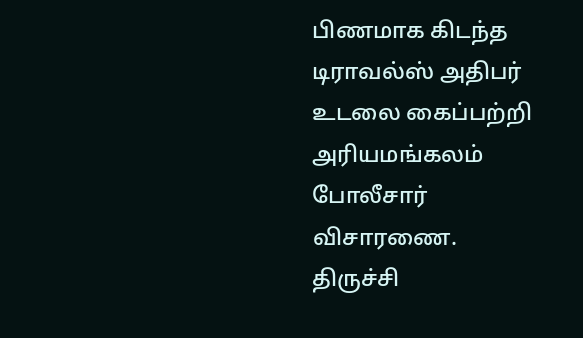பிணமாக கிடந்த டிராவல்ஸ் அதிபர் உடலை கைப்பற்றி அரியமங்கலம் போலீசார் விசாரணை. திருச்சி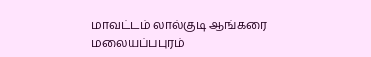மாவட்டம் லால்குடி ஆங்கரை மலையப்பபுரம்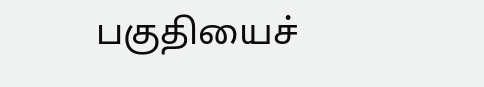பகுதியைச்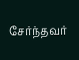சேர்ந்தவர்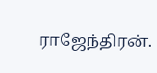ராஜேந்திரன்.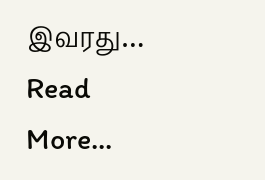இவரது…
Read More...